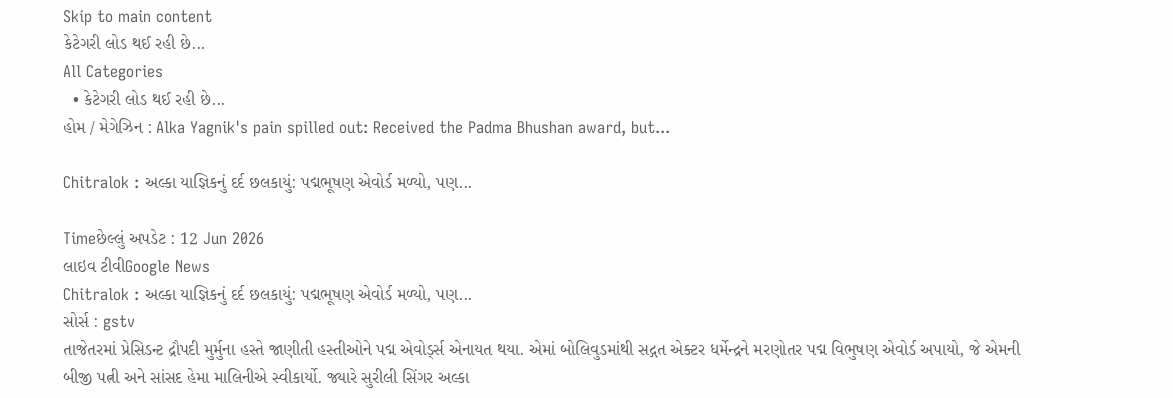Skip to main content
કેટેગરી લોડ થઈ રહી છે...
All Categories
  • કેટેગરી લોડ થઈ રહી છે...
હોમ / મેગેઝિન : Alka Yagnik's pain spilled out: Received the Padma Bhushan award, but...

Chitralok : અલ્કા યાજ્ઞિકનું દર્દ છલકાયું: પદ્મભૂષણ એવોર્ડ મળ્યો, પણ...

Timeછેલ્લું અપડેટ : 12 Jun 2026
લાઇવ ટીવીGoogle News
Chitralok : અલ્કા યાજ્ઞિકનું દર્દ છલકાયું: પદ્મભૂષણ એવોર્ડ મળ્યો, પણ...
સોર્સ : gstv
તાજેતરમાં પ્રેસિડન્ટ દ્રૌપદી મુર્મુના હસ્તે જાણીતી હસ્તીઓને પદ્મ એવોર્ડ્સ એનાયત થયા. એમાં બોલિવુડમાંથી સદ્ગત એક્ટર ધર્મેન્દ્રને મરણોતર પદ્મ વિભુષણ એવોર્ડ અપાયો, જે એમની બીજી પત્ની અને સાંસદ હેમા માલિનીએ સ્વીકાર્યો. જ્યારે સુરીલી સિંગર અલ્કા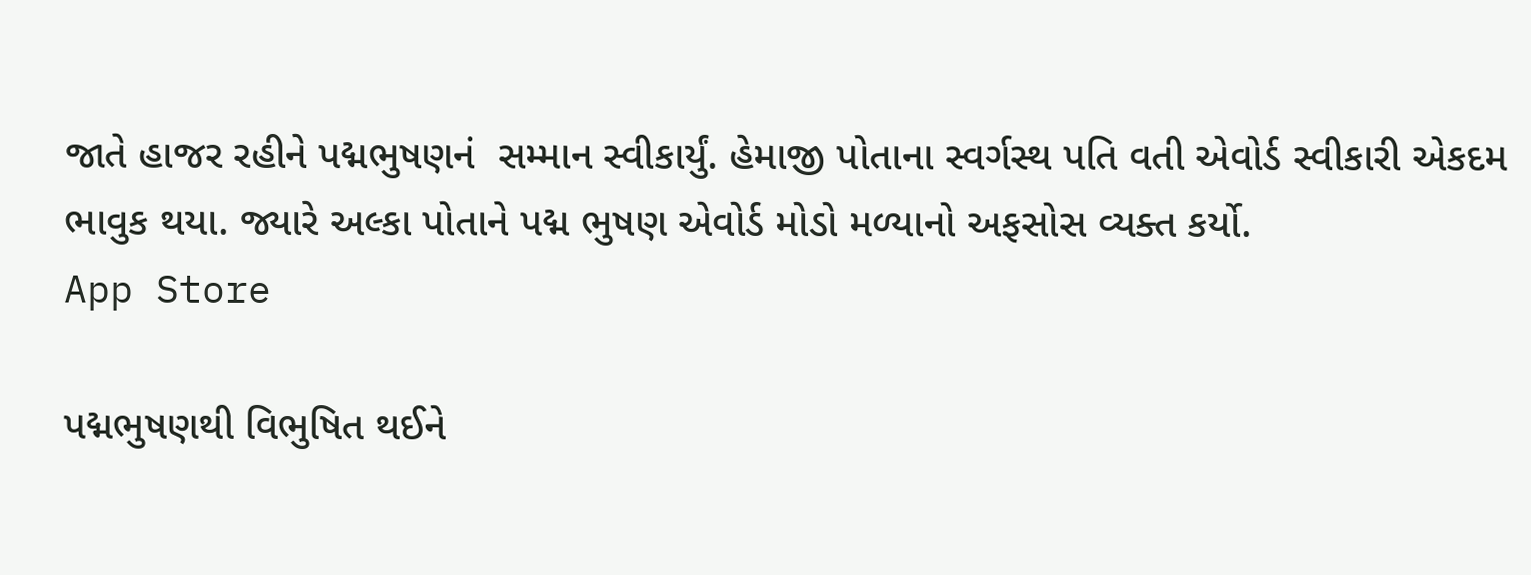જાતે હાજર રહીને પદ્મભુષણનં  સમ્માન સ્વીકાર્યું. હેમાજી પોતાના સ્વર્ગસ્થ પતિ વતી એવોર્ડ સ્વીકારી એકદમ ભાવુક થયા. જ્યારે અલ્કા પોતાને પદ્મ ભુષણ એવોર્ડ મોડો મળ્યાનો અફસોસ વ્યક્ત કર્યો.
App Store

પદ્મભુષણથી વિભુષિત થઈને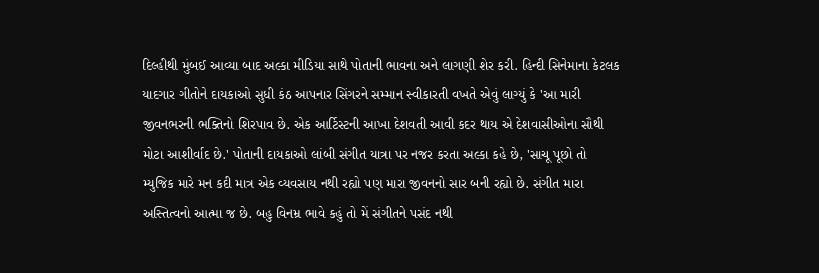દિલ્હીથી મુંબઈ આવ્યા બાદ અલ્કા મીડિયા સાથે પોતાની ભાવના અને લાગણી શેર કરી. હિન્દી સિનેમાના કેટલક યાદગાર ગીતોને દાયકાઓ સુધી કંઠ આપનાર સિંગરને સમ્માન સ્વીકારતી વખતે એવું લાગ્યું કે 'આ મારી જીવનભરની ભક્તિનો શિરપાવ છે. એક આર્ટિસ્ટની આખા દેશવતી આવી કદર થાય એ દેશવાસીઓના સૌથી મોટા આશીર્વાદ છે.' પોતાની દાયકાઓ લાંબી સંગીત યાત્રા પર નજર કરતા અલ્કા કહે છે, 'સાચૂ પૂછો તો મ્યુજિક મારે મન કદી માત્ર એક વ્યવસાય નથી રહ્યો પણ મારા જીવનનો સાર બની રહ્યો છે. સંગીત મારા અસ્તિત્વનો આત્મા જ છે. બહુ વિનમ્ર ભાવે કહું તો મેં સંગીતને પસંદ નથી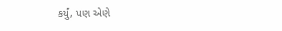કર્યું, પણ એણે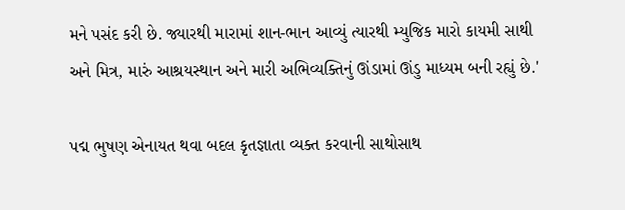મને પસંદ કરી છે. જ્યારથી મારામાં શાન-ભાન આવ્યું ત્યારથી મ્યુજિક મારો કાયમી સાથી અને મિત્ર, મારું આશ્રયસ્થાન અને મારી અભિવ્યક્તિનું ઊંડામાં ઊંડુ માધ્યમ બની રહ્યું છે.'

પદ્મ ભુષણ એનાયત થવા બદલ કૃતજ્ઞાતા વ્યક્ત કરવાની સાથોસાથ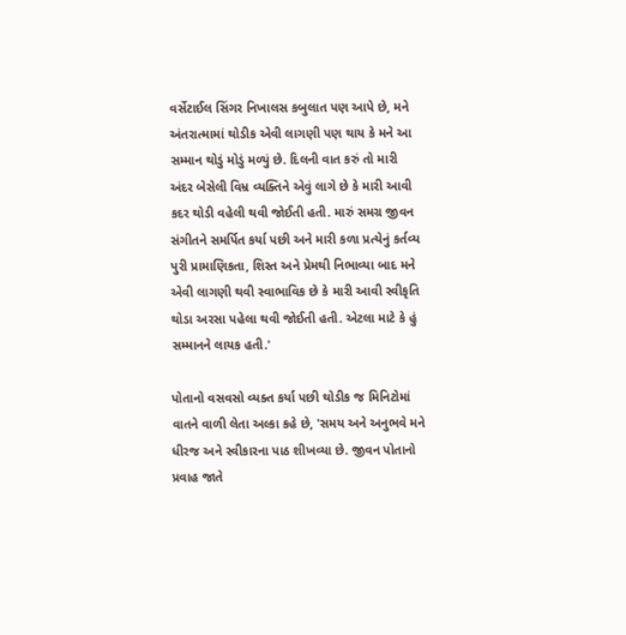વર્સેટાઈલ સિંગર નિખાલસ કબુલાત પણ આપે છે, મને અંતરાત્મામાં થોડીક એવી લાગણી પણ થાય કે મને આ સમ્માન થોડું મોડું મળ્યું છે. દિલની વાત કરું તો મારી અંદર બેસેલી વિમ્ર વ્યક્તિને એવું લાગે છે કે મારી આવી કદર થોડી વહેલી થવી જોઈતી હતી. મારું સમગ્ર જીવન સંગીતને સમર્પિત કર્યા પછી અને મારી કળા પ્રત્યેનું કર્તવ્ય પુરી પ્રામાણિકતા, શિસ્ત અને પ્રેમથી નિભાવ્યા બાદ મને એવી લાગણી થવી સ્વાભાવિક છે કે મારી આવી સ્વીકૃતિ થોડા અરસા પહેલા થવી જોઈતી હતી. એટલા માટે કે હું સમ્માનને લાયક હતી.'

પોતાનો વસવસો વ્યક્ત કર્યા પછી થોડીક જ મિનિટોમાં વાતને વાળી લેતા અલ્કા કહે છે, 'સમય અને અનુભવે મને ધીરજ અને સ્વીકારના પાઠ શીખવ્યા છે. જીવન પોતાનો પ્રવાહ જાતે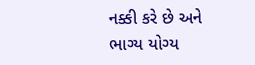નક્કી કરે છે અને ભાગ્ય યોગ્ય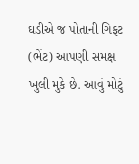ઘડીએ જ પોતાની ગિફટ (ભેંટ) આપણી સમક્ષ ખુલી મુકે છે. આવું મોટું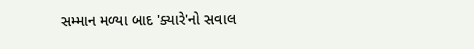સમ્માન મળ્યા બાદ 'ક્યારે'નો સવાલ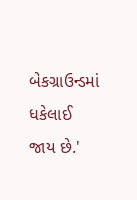બેકગ્રાઉન્ડમાં ધકેલાઈ જાય છે.'